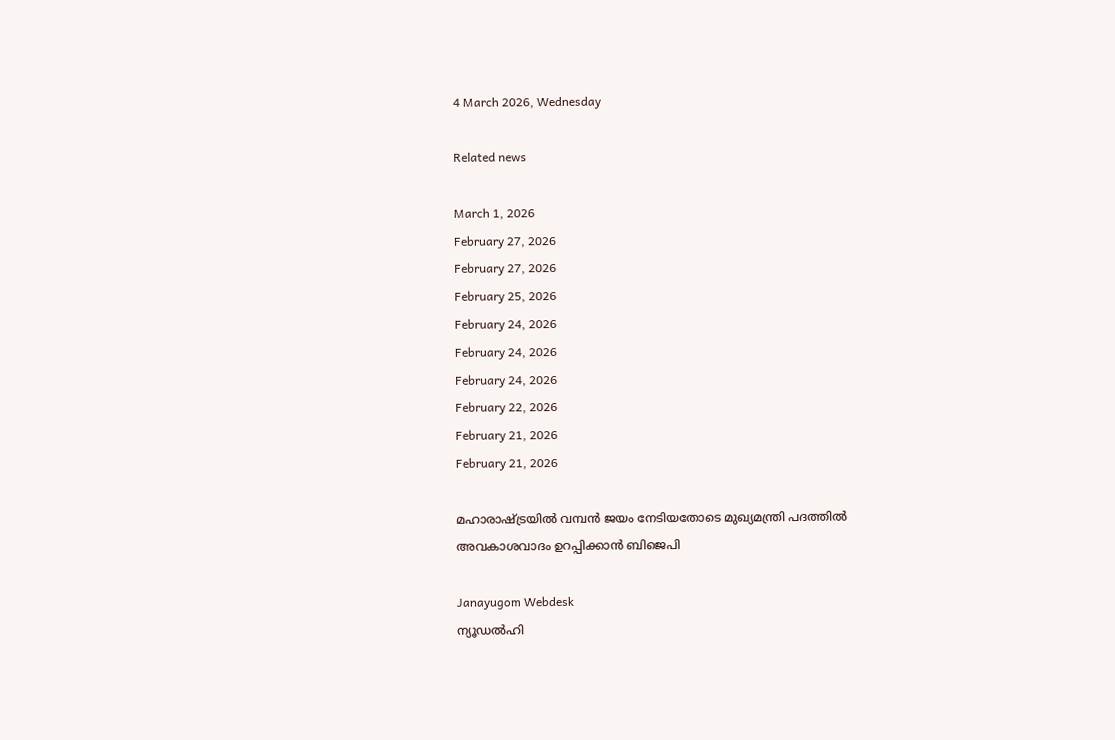4 March 2026, Wednesday

Related news

March 1, 2026
February 27, 2026
February 27, 2026
February 25, 2026
February 24, 2026
February 24, 2026
February 24, 2026
February 22, 2026
February 21, 2026
February 21, 2026

മഹാരാഷ്ട്രയില്‍ വമ്പന്‍ ജയം നേടിയതോടെ മുഖ്യമന്ത്രി പദത്തില്‍ അവകാശവാദം ഉറപ്പിക്കാന്‍ ബിജെപി

Janayugom Webdesk
ന്യൂഡല്‍ഹി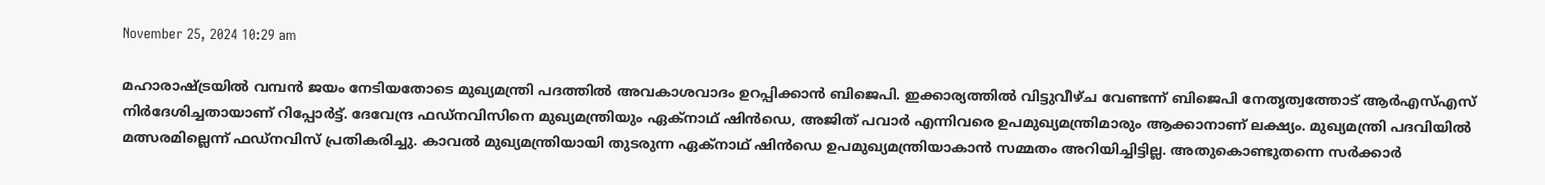November 25, 2024 10:29 am

മഹാരാഷ്ട്രയില്‍ വമ്പന്‍ ജയം നേടിയതോടെ മുഖ്യമന്ത്രി പദത്തില്‍ അവകാശവാദം ഉറപ്പിക്കാന്‍ ബിജെപി. ഇക്കാര്യത്തിൽ വിട്ടുവീഴ്‌ച വേണ്ടന്ന്‌ ബിജെപി നേതൃത്വത്തോട്‌ ആർഎസ്‌എസ്‌ നിർദേശിച്ചതായാണ്‌ റിപ്പോർട്ട്‌. ദേവേന്ദ്ര ഫഡ്‌നവിസിനെ മുഖ്യമന്ത്രിയും ഏക്‌നാഥ്‌ ഷിൻഡെ, അജിത്‌ പവാർ എന്നിവരെ ഉപമുഖ്യമന്ത്രിമാരും ആക്കാനാണ്‌ ലക്ഷ്യം. മുഖ്യമന്ത്രി പദവിയിൽ മത്സരമില്ലെന്ന്‌ ഫഡ്‌നവിസ്‌ പ്രതികരിച്ചു. കാവൽ മുഖ്യമന്ത്രിയായി തുടരുന്ന ഏക്‌നാഥ്‌ ഷിൻഡെ ഉപമുഖ്യമന്ത്രിയാകാൻ സമ്മതം അറിയിച്ചിട്ടില്ല. അതുകൊണ്ടുതന്നെ സർക്കാർ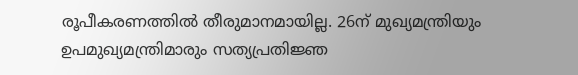രൂപീകരണത്തിൽ തീരുമാനമായില്ല. 26ന് മുഖ്യമന്ത്രിയും ഉപമുഖ്യമന്ത്രിമാരും സത്യപ്രതിജ്ഞ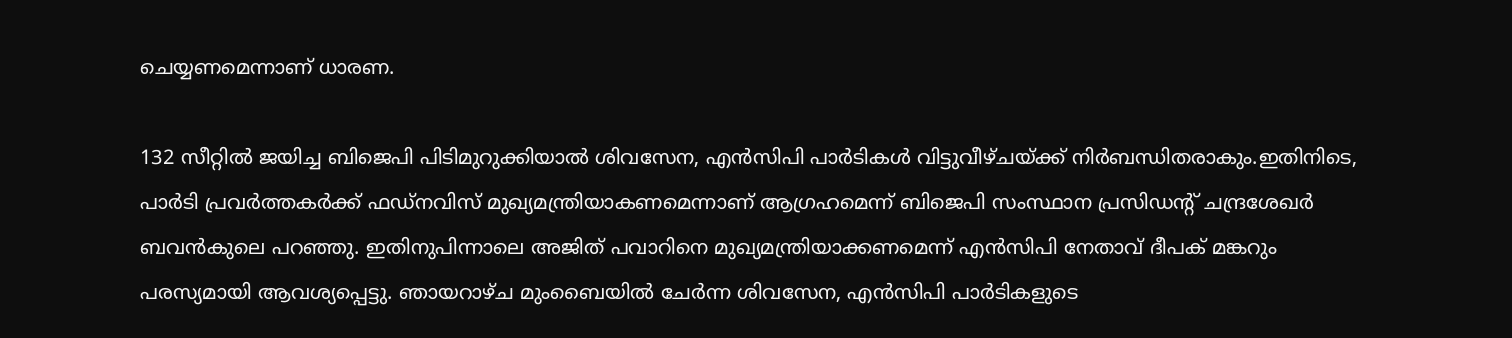ചെയ്യണമെന്നാണ്‌ ധാരണ.

132 സീറ്റിൽ ജയിച്ച ബിജെപി പിടിമുറുക്കിയാൽ ശിവസേന, എൻസിപി പാർടികൾ വിട്ടുവീഴ്‌ചയ്‌ക്ക്‌ നിർബന്ധിതരാകും.ഇതിനിടെ, പാർടി പ്രവർത്തകർക്ക്‌ ഫഡ്‌നവിസ്‌ മുഖ്യമന്ത്രിയാകണമെന്നാണ്‌ ആഗ്രഹമെന്ന്‌ ബിജെപി സംസ്ഥാന പ്രസിഡന്റ്‌ ചന്ദ്രശേഖർ ബവൻകുലെ പറഞ്ഞു. ഇതിനുപിന്നാലെ അജിത്‌ പവാറിനെ മുഖ്യമന്ത്രിയാക്കണമെന്ന്‌ എൻസിപി നേതാവ്‌ ദീപക് മങ്കറും പരസ്യമായി ആവശ്യപ്പെട്ടു. ഞായറാഴ്‌ച മുംബൈയിൽ ചേർന്ന ശിവസേന, എൻസിപി പാർടികളുടെ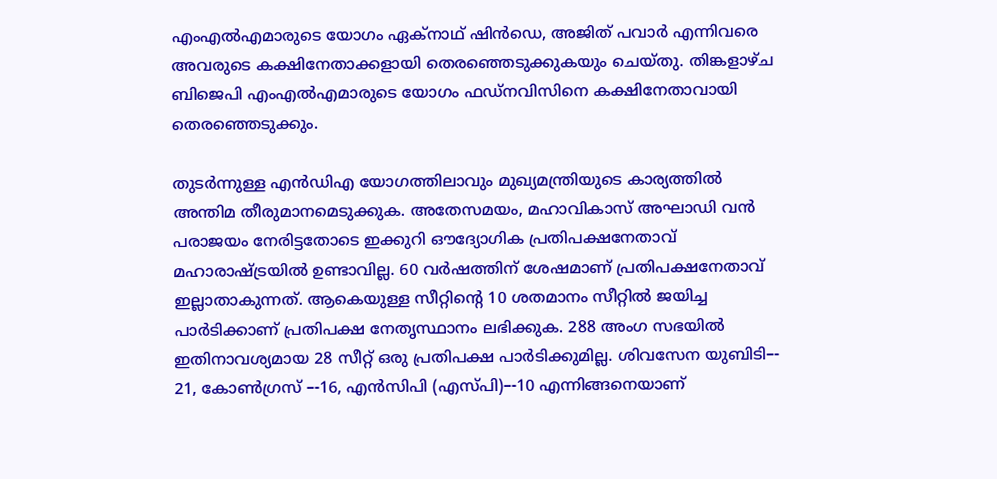എംഎൽഎമാരുടെ യോഗം ഏക്‌നാഥ്‌ ഷിൻഡെ, അജിത്‌ പവാർ എന്നിവരെ അവരുടെ കക്ഷിനേതാക്കളായി തെരഞ്ഞെടുക്കുകയും ചെയ്‌തു. തിങ്കളാഴ്‌ച ബിജെപി എംഎൽഎമാരുടെ യോഗം ഫഡ്‌നവിസിനെ കക്ഷിനേതാവായി തെരഞ്ഞെടുക്കും.

തുടർന്നുള്ള എൻഡിഎ യോഗത്തിലാവും മുഖ്യമന്ത്രിയുടെ കാര്യത്തിൽ അന്തിമ തീരുമാനമെടുക്കുക. അതേസമയം, മഹാവികാസ്‌ അഘാഡി വൻ പരാജയം നേരിട്ടതോടെ ഇക്കുറി ഔദ്യോഗിക പ്രതിപക്ഷനേതാവ്‌ മഹാരാഷ്‌ട്രയിൽ ഉണ്ടാവില്ല. 60 വർഷത്തിന്‌ ശേഷമാണ്‌ പ്രതിപക്ഷനേതാവ്‌ ഇല്ലാതാകുന്നത്‌. ആകെയുള്ള സീറ്റിന്റെ 10 ശതമാനം സീറ്റിൽ ജയിച്ച പാർടിക്കാണ്‌ പ്രതിപക്ഷ നേതൃസ്ഥാനം ലഭിക്കുക. 288 അംഗ സഭയിൽ ഇതിനാവശ്യമായ 28 സീറ്റ്‌ ഒരു പ്രതിപക്ഷ പാർടിക്കുമില്ല. ശിവസേന യുബിടി–- 21, കോൺഗ്രസ്‌ –-16, എൻസിപി (എസ്‌പി)–-10 എന്നിങ്ങനെയാണ്‌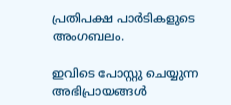പ്രതിപക്ഷ പാർടികളുടെ അംഗബലം.

ഇവിടെ പോസ്റ്റു ചെയ്യുന്ന അഭിപ്രായങ്ങള്‍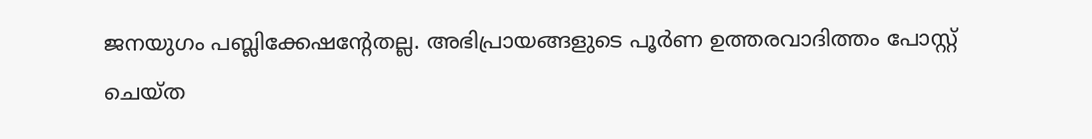ജനയുഗം പബ്ലിക്കേഷന്റേതല്ല. അഭിപ്രായങ്ങളുടെ പൂര്‍ണ ഉത്തരവാദിത്തം പോസ്റ്റ് ചെയ്ത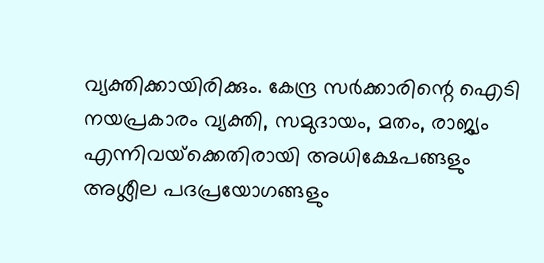വ്യക്തിക്കായിരിക്കും. കേന്ദ്ര സര്‍ക്കാരിന്റെ ഐടി നയപ്രകാരം വ്യക്തി, സമുദായം, മതം, രാജ്യം എന്നിവയ്‌ക്കെതിരായി അധിക്ഷേപങ്ങളും അശ്ലീല പദപ്രയോഗങ്ങളും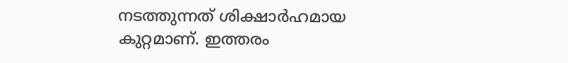നടത്തുന്നത് ശിക്ഷാര്‍ഹമായ കുറ്റമാണ്. ഇത്തരം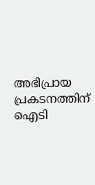അഭിപ്രായ പ്രകടനത്തിന് ഐടി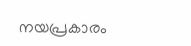നയപ്രകാരം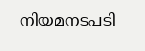നിയമനടപടി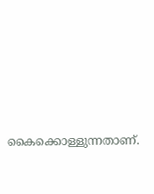കൈക്കൊള്ളുന്നതാണ്.